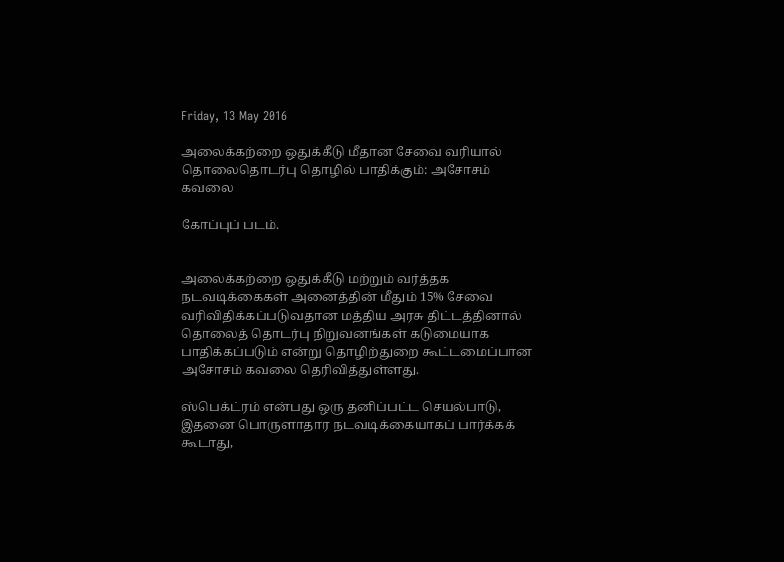Friday, 13 May 2016

அலைக்கற்றை ஒதுக்கீடு மீதான சேவை வரியால் தொலைதொடர்பு தொழில் பாதிக்கும்: அசோசம் கவலை

கோப்புப் படம்.


அலைக்கற்றை ஒதுக்கீடு மற்றும் வர்த்தக நடவடிக்கைகள் அனைத்தின் மீதும் 15% சேவை வரிவிதிக்கப்படுவதான மத்திய அரசு திட்டத்தினால் தொலைத் தொடர்பு நிறுவனங்கள் கடுமையாக பாதிக்கப்படும் என்று தொழிற்துறை கூட்டமைப்பான அசோசம் கவலை தெரிவித்துள்ளது.

ஸ்பெக்ட்ரம் என்பது ஒரு தனிப்பட்ட செயல்பாடு, இதனை பொருளாதார நடவடிக்கையாகப் பார்க்கக் கூடாது,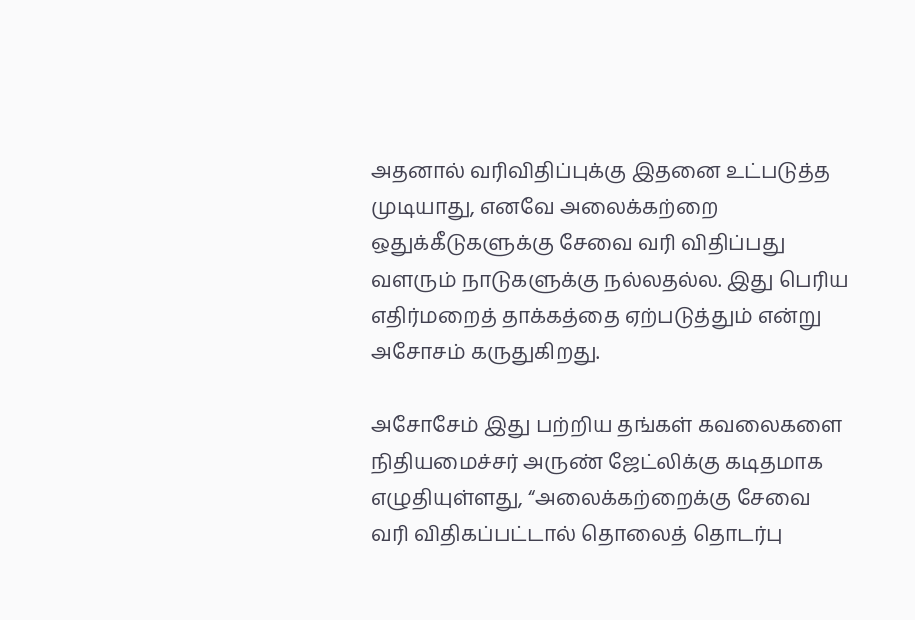அதனால் வரிவிதிப்புக்கு இதனை உட்படுத்த முடியாது, எனவே அலைக்கற்றை ஒதுக்கீடுகளுக்கு சேவை வரி விதிப்பது வளரும் நாடுகளுக்கு நல்லதல்ல. இது பெரிய எதிர்மறைத் தாக்கத்தை ஏற்படுத்தும் என்று அசோசம் கருதுகிறது.

அசோசேம் இது பற்றிய தங்கள் கவலைகளை நிதியமைச்சர் அருண் ஜேட்லிக்கு கடிதமாக எழுதியுள்ளது, “அலைக்கற்றைக்கு சேவை வரி விதிகப்பட்டால் தொலைத் தொடர்பு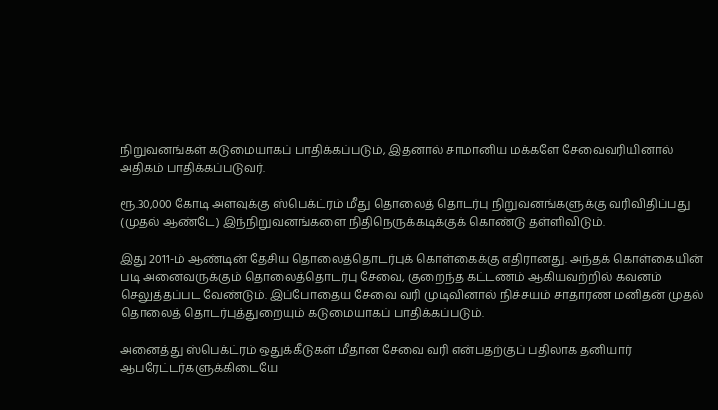நிறுவனங்கள் கடுமையாகப் பாதிக்கப்படும், இதனால் சாமானிய மக்களே சேவைவரியினால் அதிகம் பாதிக்கப்படுவர்.

ரூ.30,000 கோடி அளவுக்கு ஸ்பெக்ட்ரம் மீது தொலைத் தொடர்பு நிறுவனங்களுக்கு வரிவிதிப்பது (முதல் ஆண்டே) இந்நிறுவனங்களை நிதிநெருக்கடிக்குக் கொண்டு தள்ளிவிடும்.

இது 2011-ம் ஆண்டின் தேசிய தொலைத்தொடர்புக் கொள்கைக்கு எதிரானது. அந்தக் கொள்கையின் படி அனைவருக்கும் தொலைத்தொடர்பு சேவை, குறைந்த கட்டணம் ஆகியவற்றில் கவனம் செலுத்தப்பட வேண்டும். இப்போதைய சேவை வரி முடிவினால் நிச்சயம் சாதாரண மனிதன் முதல் தொலைத் தொடர்புத்துறையும் கடுமையாகப் பாதிக்கப்படும்.

அனைத்து ஸ்பெக்ட்ரம் ஒதுக்கீடுகள் மீதான சேவை வரி என்பதற்குப் பதிலாக தனியார் ஆபரேட்டர்களுக்கிடையே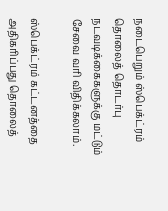நடைபெறும் ஸ்பெக்ட்ரம் தொலைத் தொடர்பு நடவடிக்கைகளுக்கு மட்டும் சேவை வரி விதிக்கலாம்.

ஸ்பெக்ட்ரம் கட்டனத்தை அதிகரிப்பது தொலைத்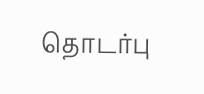தொடர்பு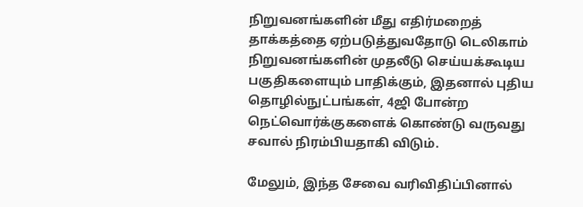நிறுவனங்களின் மீது எதிர்மறைத் தாக்கத்தை ஏற்படுத்துவதோடு டெலிகாம் நிறுவனங்களின் முதலீடு செய்யக்கூடிய பகுதிகளையும் பாதிக்கும், இதனால் புதிய தொழில்நுட்பங்கள், 4ஜி போன்ற நெட்வொர்க்குகளைக் கொண்டு வருவது சவால் நிரம்பியதாகி விடும்.

மேலும், இந்த சேவை வரிவிதிப்பினால்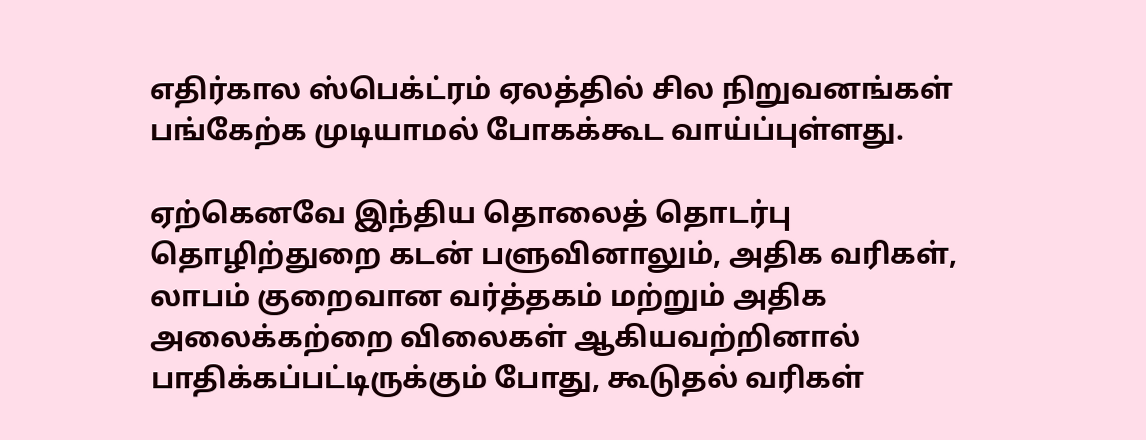எதிர்கால ஸ்பெக்ட்ரம் ஏலத்தில் சில நிறுவனங்கள் பங்கேற்க முடியாமல் போகக்கூட வாய்ப்புள்ளது.

ஏற்கெனவே இந்திய தொலைத் தொடர்பு தொழிற்துறை கடன் பளுவினாலும், அதிக வரிகள், லாபம் குறைவான வர்த்தகம் மற்றும் அதிக அலைக்கற்றை விலைகள் ஆகியவற்றினால் பாதிக்கப்பட்டிருக்கும் போது, கூடுதல் வரிகள்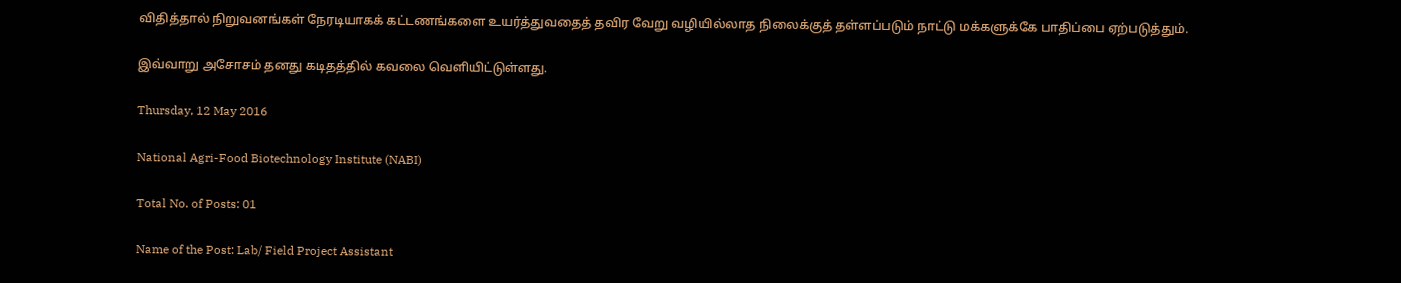விதித்தால் நிறுவனங்கள் நேரடியாகக் கட்டணங்களை உயர்த்துவதைத் தவிர வேறு வழியில்லாத நிலைக்குத் தள்ளப்படும் நாட்டு மக்களுக்கே பாதிப்பை ஏற்படுத்தும்.

இவ்வாறு அசோசம் தனது கடிதத்தில் கவலை வெளியிட்டுள்ளது.

Thursday, 12 May 2016

National Agri-Food Biotechnology Institute (NABI)

Total No. of Posts: 01

Name of the Post: Lab/ Field Project Assistant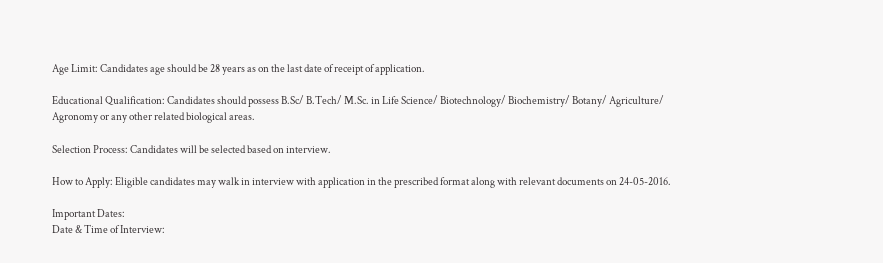Age Limit: Candidates age should be 28 years as on the last date of receipt of application.

Educational Qualification: Candidates should possess B.Sc/ B.Tech/ M.Sc. in Life Science/ Biotechnology/ Biochemistry/ Botany/ Agriculture/ Agronomy or any other related biological areas.

Selection Process: Candidates will be selected based on interview.

How to Apply: Eligible candidates may walk in interview with application in the prescribed format along with relevant documents on 24-05-2016.

Important Dates:
Date & Time of Interview: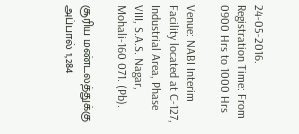24-05-2016.
Registration Time: From 0900 Hrs to 1000 Hrs

Venue: NABI Interim Facility located at C-127, Industrial Area, Phase VIII, S.A.S. Nagar, Mohali-160 071. (Pb).

சூரிய மண்டலத்துக்கு அப்பால் 1,284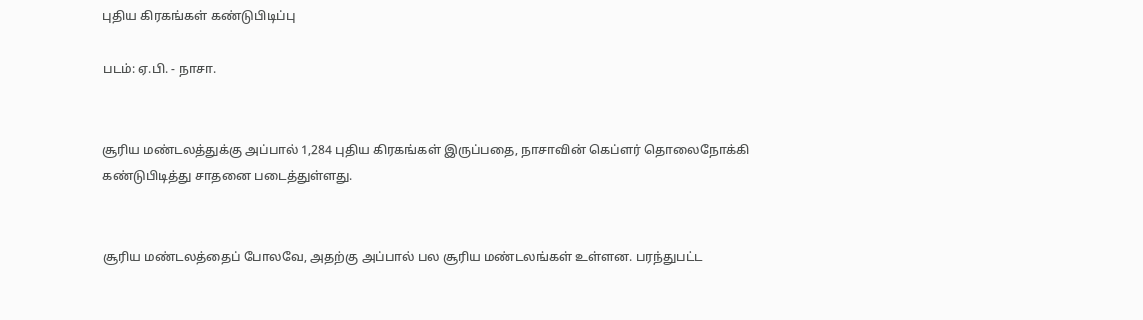புதிய கிரகங்கள் கண்டுபிடிப்பு

படம்: ஏ.பி. - நாசா.


சூரிய மண்டலத்துக்கு அப்பால் 1,284 புதிய கிரகங்கள் இருப்பதை, நாசாவின் கெப்ளர் தொலைநோக்கி கண்டுபிடித்து சாதனை படைத்துள்ளது.


சூரிய மண்டலத்தைப் போலவே, அதற்கு அப்பால் பல சூரிய மண்டலங்கள் உள்ளன. பரந்துபட்ட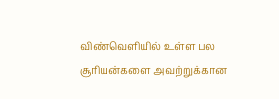விண்வெளியில் உள்ள பல சூரியன்களை அவற்றுக்கான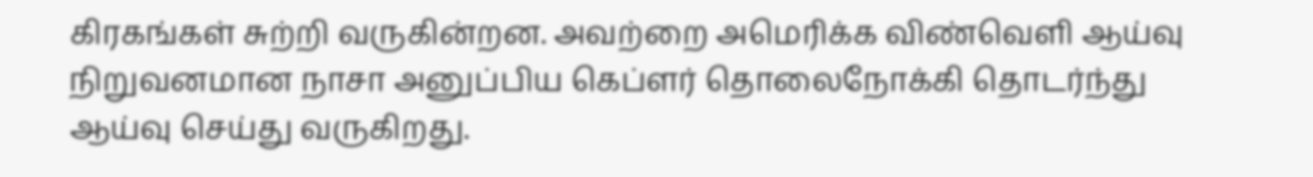கிரகங்கள் சுற்றி வருகின்றன. அவற்றை அமெரிக்க விண்வெளி ஆய்வு நிறுவனமான நாசா அனுப்பிய கெப்ளர் தொலைநோக்கி தொடர்ந்து ஆய்வு செய்து வருகிறது.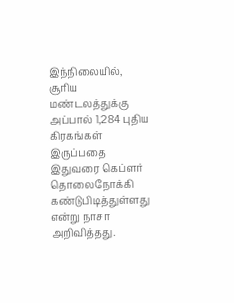இந்நிலையில், சூரிய மண்டலத்துக்கு அப்பால் 1,284 புதிய கிரகங்கள் இருப்பதை இதுவரை கெப்ளர் தொலைநோக்கி கண்டுபிடித்துள்ளது என்று நாசா அறிவித்தது.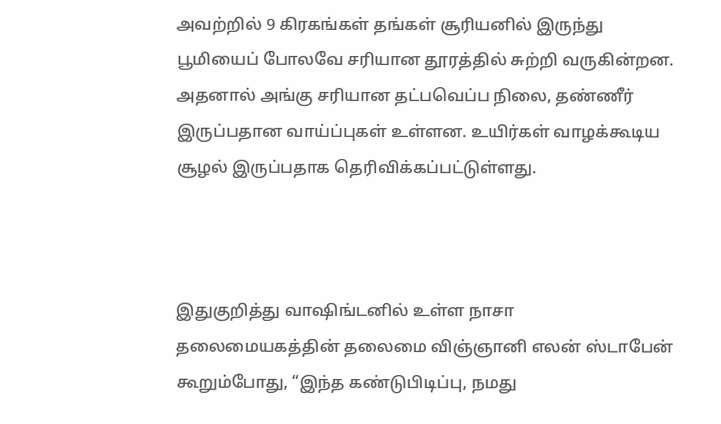அவற்றில் 9 கிரகங்கள் தங்கள் சூரியனில் இருந்து பூமியைப் போலவே சரியான தூரத்தில் சுற்றி வருகின்றன. அதனால் அங்கு சரியான தட்பவெப்ப நிலை, தண்ணீர் இருப்பதான வாய்ப்புகள் உள்ளன. உயிர்கள் வாழக்கூடிய சூழல் இருப்பதாக தெரிவிக்கப்பட்டுள்ளது.



இதுகுறித்து வாஷிங்டனில் உள்ள நாசா தலைமையகத்தின் தலைமை விஞ்ஞானி எலன் ஸ்டாபேன் கூறும்போது, “இந்த கண்டுபிடிப்பு, நமது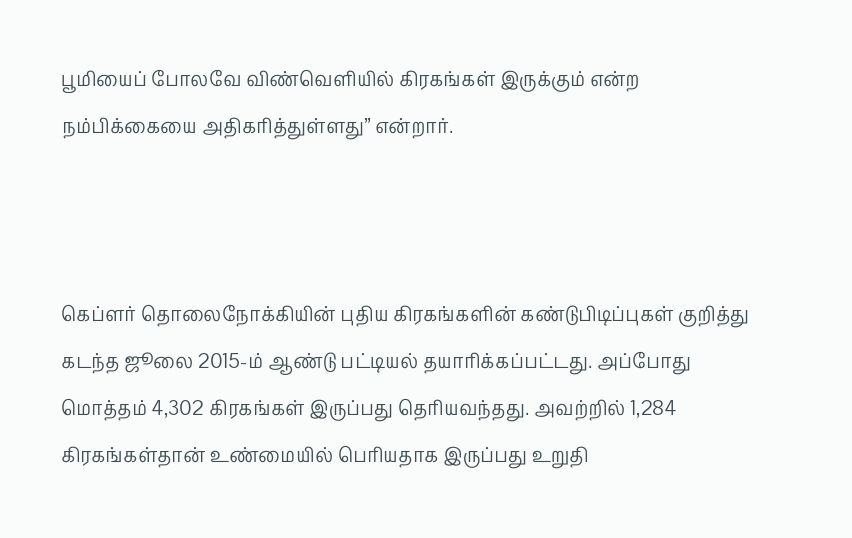பூமியைப் போலவே விண்வெளியில் கிரகங்கள் இருக்கும் என்ற நம்பிக்கையை அதிகரித்துள்ளது” என்றார்.



கெப்ளர் தொலைநோக்கியின் புதிய கிரகங்களின் கண்டுபிடிப்புகள் குறித்து கடந்த ஜூலை 2015-ம் ஆண்டு பட்டியல் தயாரிக்கப்பட்டது. அப்போது மொத்தம் 4,302 கிரகங்கள் இருப்பது தெரியவந்தது. அவற்றில் 1,284 கிரகங்கள்தான் உண்மையில் பெரியதாக இருப்பது உறுதி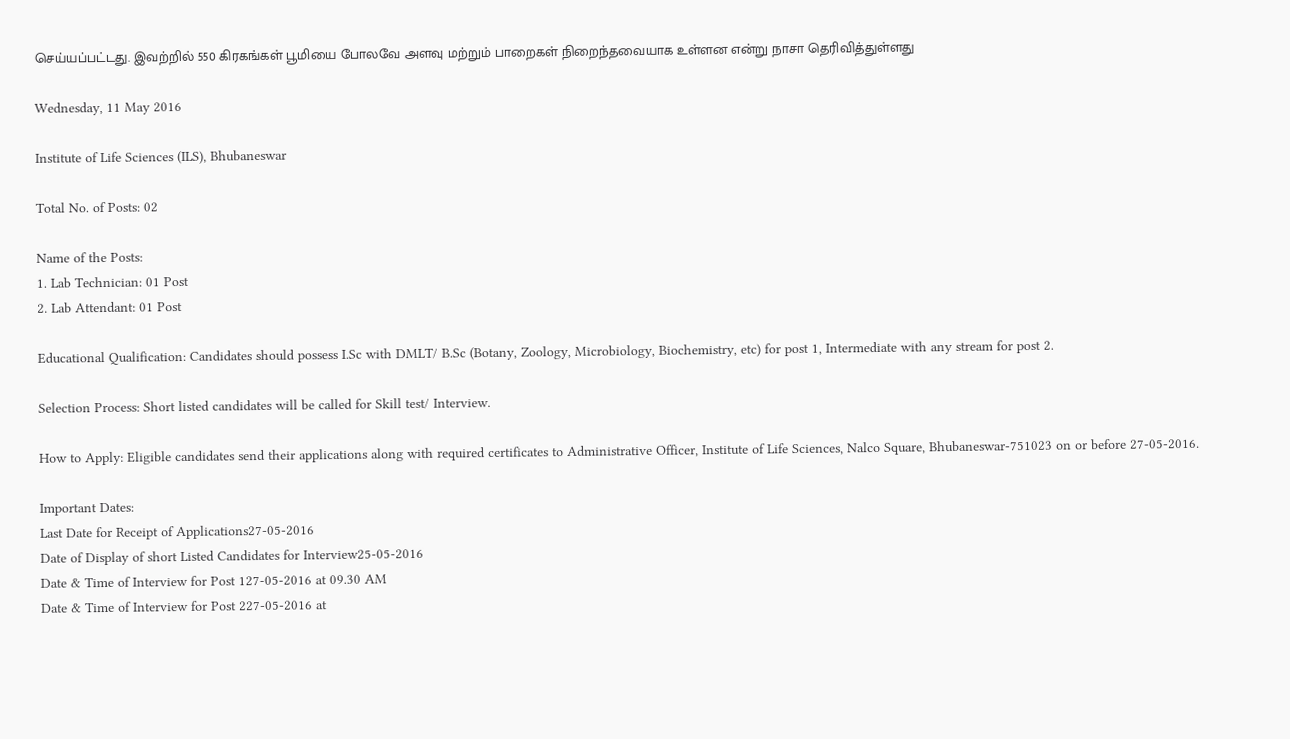செய்யப்பட்டது. இவற்றில் 550 கிரகங்கள் பூமியை போலவே அளவு மற்றும் பாறைகள் நிறைந்தவையாக உள்ளன என்று நாசா தெரிவித்துள்ளது

Wednesday, 11 May 2016

Institute of Life Sciences (ILS), Bhubaneswar

Total No. of Posts: 02

Name of the Posts:
1. Lab Technician: 01 Post
2. Lab Attendant: 01 Post

Educational Qualification: Candidates should possess I.Sc with DMLT/ B.Sc (Botany, Zoology, Microbiology, Biochemistry, etc) for post 1, Intermediate with any stream for post 2.

Selection Process: Short listed candidates will be called for Skill test/ Interview.

How to Apply: Eligible candidates send their applications along with required certificates to Administrative Officer, Institute of Life Sciences, Nalco Square, Bhubaneswar-751023 on or before 27-05-2016.

Important Dates:
Last Date for Receipt of Applications27-05-2016
Date of Display of short Listed Candidates for Interview25-05-2016
Date & Time of Interview for Post 127-05-2016 at 09.30 AM
Date & Time of Interview for Post 227-05-2016 at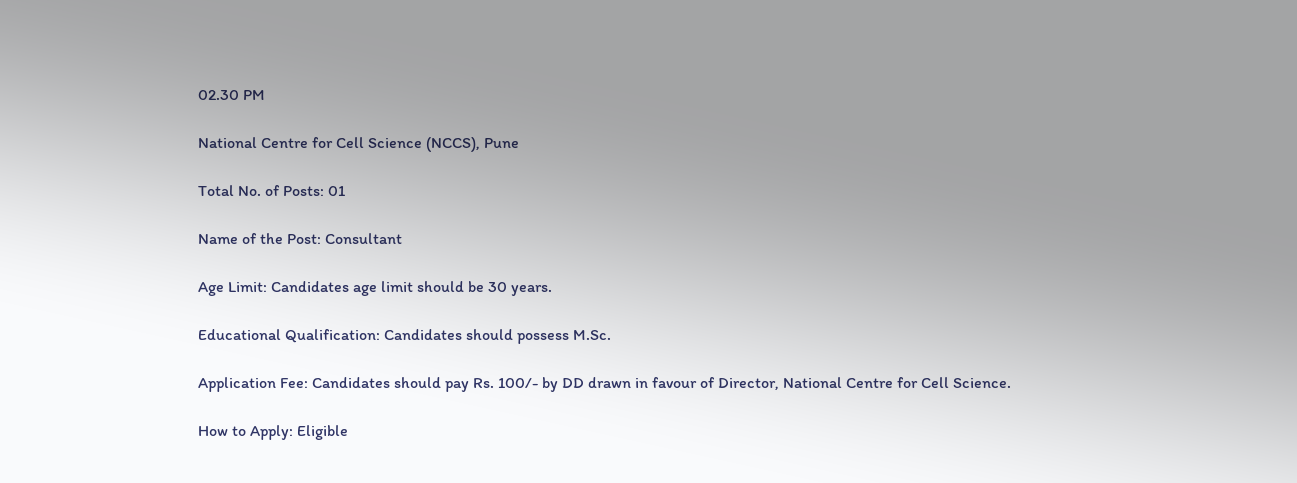02.30 PM

National Centre for Cell Science (NCCS), Pune

Total No. of Posts: 01

Name of the Post: Consultant

Age Limit: Candidates age limit should be 30 years.

Educational Qualification: Candidates should possess M.Sc.

Application Fee: Candidates should pay Rs. 100/- by DD drawn in favour of Director, National Centre for Cell Science.

How to Apply: Eligible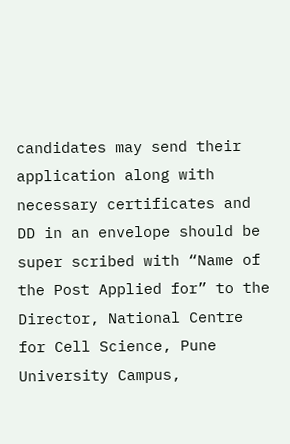candidates may send their application along with necessary certificates and DD in an envelope should be super scribed with “Name of the Post Applied for” to the Director, National Centre for Cell Science, Pune University Campus,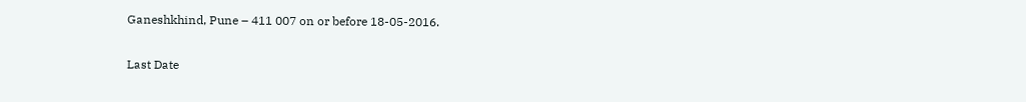Ganeshkhind, Pune – 411 007 on or before 18-05-2016.

Last Date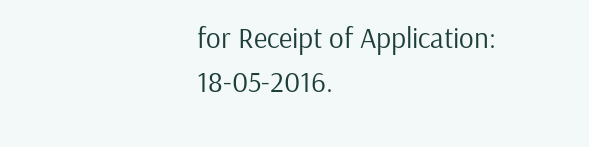for Receipt of Application: 18-05-2016.